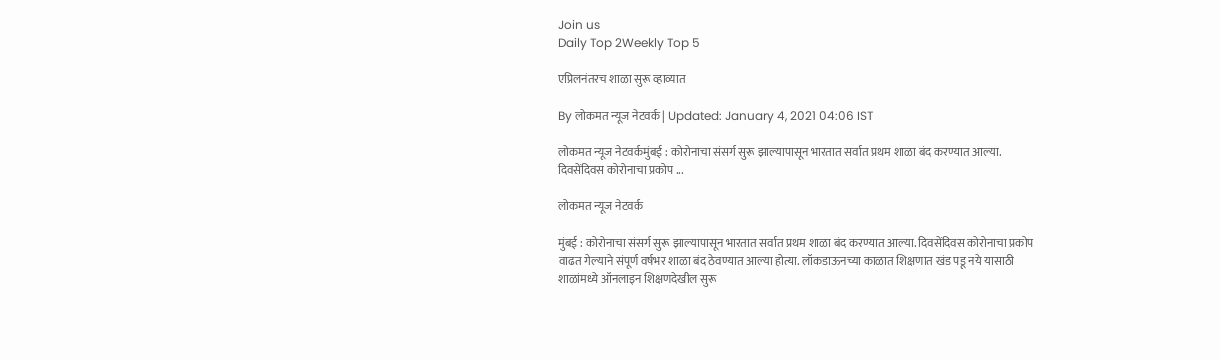Join us
Daily Top 2Weekly Top 5

एप्रिलनंतरच शाळा सुरू व्हाव्यात

By लोकमत न्यूज नेटवर्क | Updated: January 4, 2021 04:06 IST

लोकमत न्यूज नेटवर्कमुंबई : कोरोनाचा संसर्ग सुरू झाल्यापासून भारतात सर्वात प्रथम शाळा बंद करण्यात आल्या. दिवसेंदिवस कोरोनाचा प्रकोप ...

लोकमत न्यूज नेटवर्क

मुंबई : कोरोनाचा संसर्ग सुरू झाल्यापासून भारतात सर्वात प्रथम शाळा बंद करण्यात आल्या. दिवसेंदिवस कोरोनाचा प्रकोप वाढत गेल्याने संपूर्ण वर्षभर शाळा बंद ठेवण्यात आल्या होत्या. लॉकडाऊनच्या काळात शिक्षणात खंड पडू नये यासाठी शाळांमध्ये ऑनलाइन शिक्षणदेखील सुरू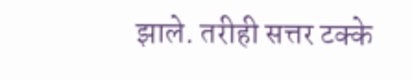झाले. तरीही सत्तर टक्के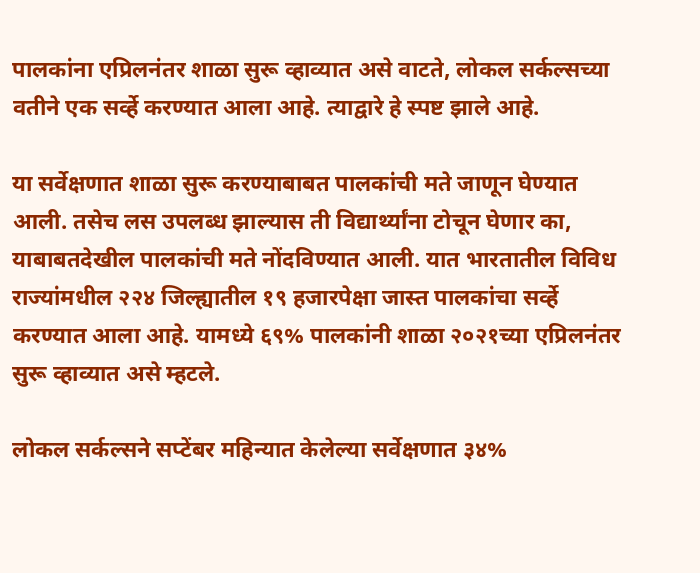पालकांना एप्रिलनंतर शाळा सुरू व्हाव्यात असे वाटते, लोकल सर्कल्सच्या वतीने एक सर्व्हे करण्यात आला आहे. त्याद्वारे हे स्पष्ट झाले आहे.

या सर्वेक्षणात शाळा सुरू करण्याबाबत पालकांची मते जाणून घेण्यात आली. तसेच लस उपलब्ध झाल्यास ती विद्यार्थ्यांना टोचून घेणार का, याबाबतदेखील पालकांची मते नोंदविण्यात आली. यात भारतातील विविध राज्यांमधील २२४ जिल्ह्यातील १९ हजारपेक्षा जास्त पालकांचा सर्व्हे करण्यात आला आहे. यामध्ये ६९% पालकांनी शाळा २०२१च्या एप्रिलनंतर सुरू व्हाव्यात असे म्हटले.

लोकल सर्कल्सने सप्टेंबर महिन्यात केलेल्या सर्वेक्षणात ३४%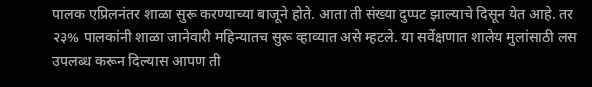पालक एप्रिलनंतर शाळा सुरू करण्याच्या बाजूने होते. आता ती संख्या दुप्पट झाल्याचे दिसून येत आहे. तर २३% पालकांनी शाळा जानेवारी महिन्यातच सुरू व्हाव्यात असे म्हटले. या सर्वेक्षणात शालेय मुलांसाठी लस उपलब्ध करून दिल्यास आपण ती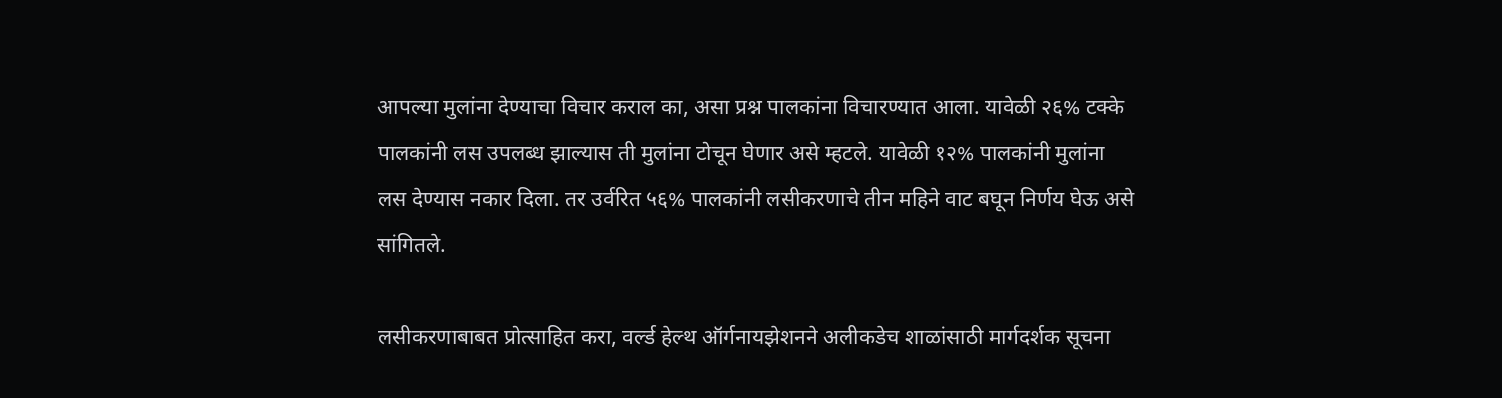आपल्या मुलांना देण्याचा विचार कराल का, असा प्रश्न पालकांना विचारण्यात आला. यावेळी २६% टक्के पालकांनी लस उपलब्ध झाल्यास ती मुलांना टोचून घेणार असे म्हटले. यावेळी १२% पालकांनी मुलांना लस देण्यास नकार दिला. तर उर्वरित ५६% पालकांनी लसीकरणाचे तीन महिने वाट बघून निर्णय घेऊ असे सांगितले.

लसीकरणाबाबत प्रोत्साहित करा, वर्ल्ड हेल्थ ऑर्गनायझेशनने अलीकडेच शाळांसाठी मार्गदर्शक सूचना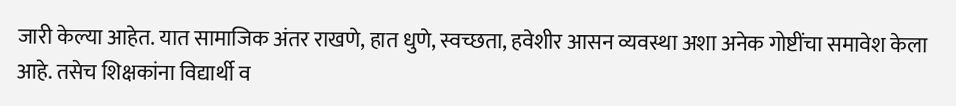जारी केल्या आहेत. यात सामाजिक अंतर राखणे, हात धुणे, स्वच्छता, हवेशीर आसन व्यवस्था अशा अनेक गोष्टींचा समावेश केला आहे. तसेच शिक्षकांना विद्यार्थी व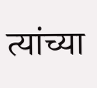त्यांच्या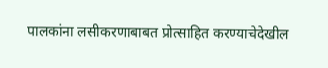पालकांना लसीकरणाबाबत प्रोत्साहित करण्याचेदेखील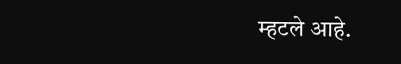म्हटले आहे.